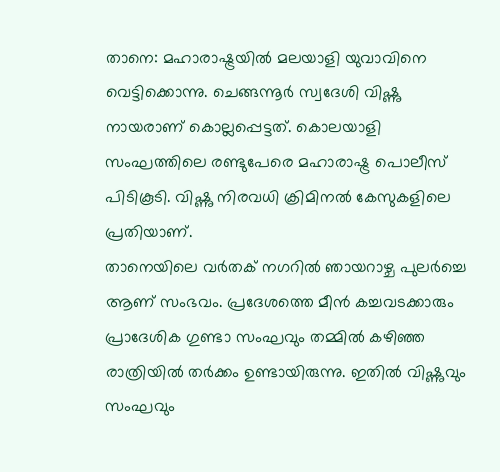താനെ: മഹാരാഷ്ട്രയിൽ മലയാളി യുവാവിനെ വെട്ടിക്കൊന്നു. ചെങ്ങന്നൂർ സ്വദേശി വിഷ്ണു നായരാണ് കൊല്ലപ്പെട്ടത്. കൊലയാളി സംഘത്തിലെ രണ്ടുപേരെ മഹാരാഷ്ട്ര പൊലീസ് പിടികൂടി. വിഷ്ണു നിരവധി ക്രിമിനൽ കേസുകളിലെ പ്രതിയാണ്.
താനെയിലെ വർതക് നഗറിൽ ഞായറാഴ്ച പുലർച്ചെ ആണ് സംഭവം. പ്രദേശത്തെ മീൻ കച്ചവടക്കാരും പ്രാദേശിക ഗുണ്ടാ സംഘവും തമ്മിൽ കഴിഞ്ഞ രാത്രിയിൽ തർക്കം ഉണ്ടായിരുന്നു. ഇതിൽ വിഷ്ണുവും സംഘവും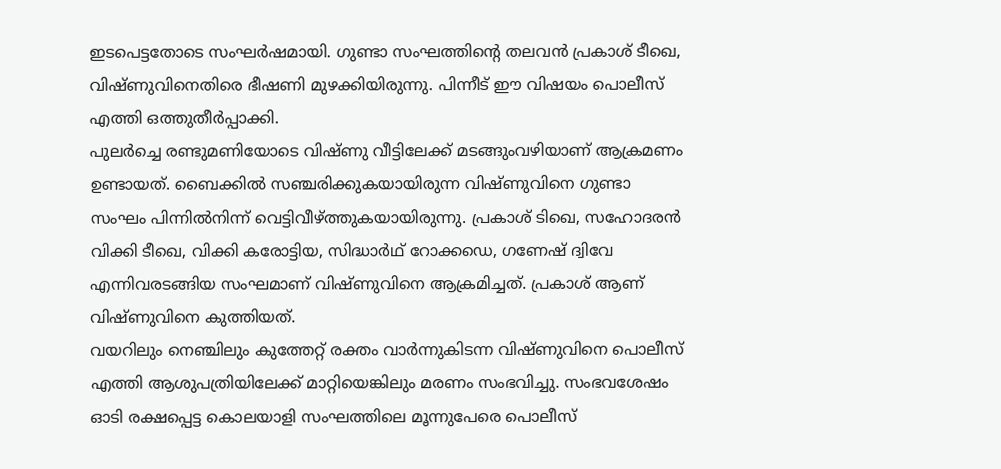ഇടപെട്ടതോടെ സംഘർഷമായി. ഗുണ്ടാ സംഘത്തിന്റെ തലവൻ പ്രകാശ് ടീഖെ, വിഷ്ണുവിനെതിരെ ഭീഷണി മുഴക്കിയിരുന്നു. പിന്നീട് ഈ വിഷയം പൊലീസ് എത്തി ഒത്തുതീർപ്പാക്കി.
പുലർച്ചെ രണ്ടുമണിയോടെ വിഷ്ണു വീട്ടിലേക്ക് മടങ്ങുംവഴിയാണ് ആക്രമണം ഉണ്ടായത്. ബൈക്കിൽ സഞ്ചരിക്കുകയായിരുന്ന വിഷ്ണുവിനെ ഗുണ്ടാ സംഘം പിന്നിൽനിന്ന് വെട്ടിവീഴ്ത്തുകയായിരുന്നു. പ്രകാശ് ടിഖെ, സഹോദരൻ വിക്കി ടീഖെ, വിക്കി കരോട്ടിയ, സിദ്ധാർഥ് റോക്കഡെ, ഗണേഷ് ദ്വിവേ എന്നിവരടങ്ങിയ സംഘമാണ് വിഷ്ണുവിനെ ആക്രമിച്ചത്. പ്രകാശ് ആണ് വിഷ്ണുവിനെ കുത്തിയത്.
വയറിലും നെഞ്ചിലും കുത്തേറ്റ് രക്തം വാർന്നുകിടന്ന വിഷ്ണുവിനെ പൊലീസ് എത്തി ആശുപത്രിയിലേക്ക് മാറ്റിയെങ്കിലും മരണം സംഭവിച്ചു. സംഭവശേഷം ഓടി രക്ഷപ്പെട്ട കൊലയാളി സംഘത്തിലെ മൂന്നുപേരെ പൊലീസ്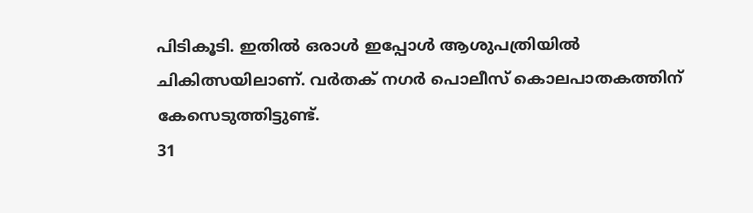പിടികൂടി. ഇതിൽ ഒരാൾ ഇപ്പോൾ ആശുപത്രിയിൽ ചികിത്സയിലാണ്. വർതക് നഗർ പൊലീസ് കൊലപാതകത്തിന് കേസെടുത്തിട്ടുണ്ട്.
31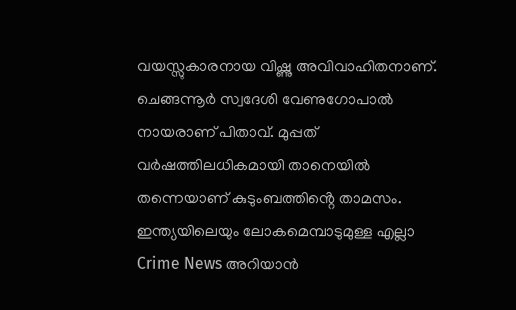വയസ്സുകാരനായ വിഷ്ണു അവിവാഹിതനാണ്. ചെങ്ങന്നൂർ സ്വദേശി വേണുഗോപാൽ നായരാണ് പിതാവ്. മുപ്പത് വർഷത്തിലധികമായി താനെയിൽ തന്നെയാണ് കുടുംബത്തിൻ്റെ താമസം.
ഇന്ത്യയിലെയും ലോകമെമ്പാടുമുള്ള എല്ലാ Crime News അറിയാൻ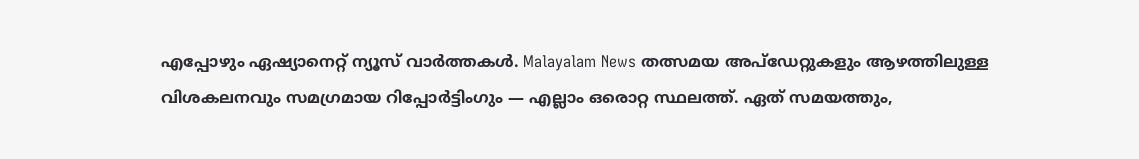എപ്പോഴും ഏഷ്യാനെറ്റ് ന്യൂസ് വാർത്തകൾ. Malayalam News തത്സമയ അപ്ഡേറ്റുകളും ആഴത്തിലുള്ള വിശകലനവും സമഗ്രമായ റിപ്പോർട്ടിംഗും — എല്ലാം ഒരൊറ്റ സ്ഥലത്ത്. ഏത് സമയത്തും,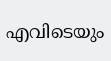എവിടെയും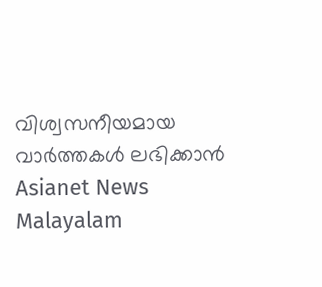വിശ്വസനീയമായ വാർത്തകൾ ലഭിക്കാൻ Asianet News Malayalam